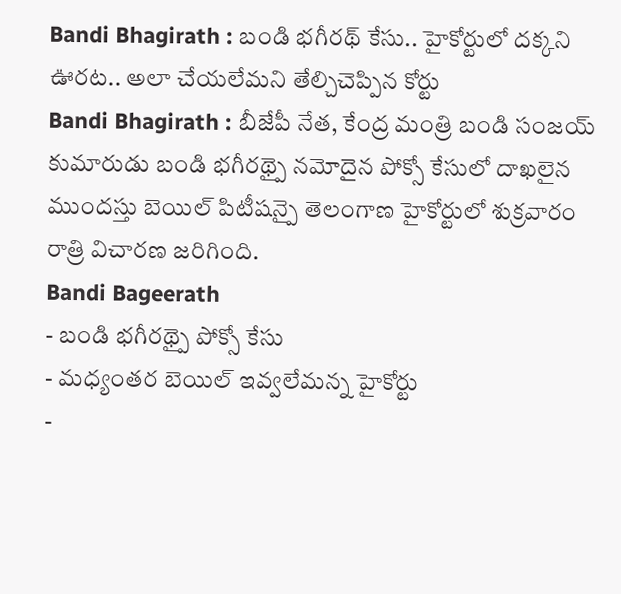Bandi Bhagirath : బండి భగీరథ్ కేసు.. హైకోర్టులో దక్కని ఊరట.. అలా చేయలేమని తేల్చిచెప్పిన కోర్టు
Bandi Bhagirath : బీజేపీ నేత, కేంద్ర మంత్రి బండి సంజయ్ కుమారుడు బండి భగీరథ్పై నమోదైన పోక్సో కేసులో దాఖలైన ముందస్తు బెయిల్ పిటీషన్పై తెలంగాణ హైకోర్టులో శుక్రవారం రాత్రి విచారణ జరిగింది.
Bandi Bageerath
- బండి భగీరథ్పై పోక్సో కేసు
- మధ్యంతర బెయిల్ ఇవ్వలేమన్న హైకోర్టు
-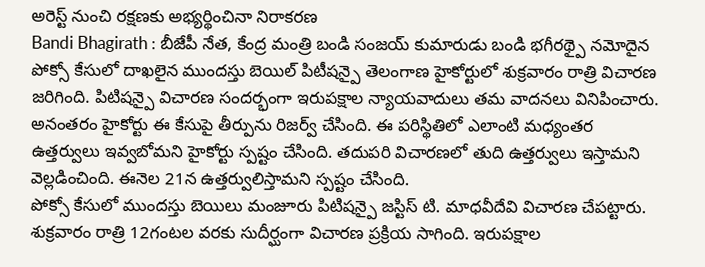అరెస్ట్ నుంచి రక్షణకు అభ్యర్థించినా నిరాకరణ
Bandi Bhagirath : బీజేపీ నేత, కేంద్ర మంత్రి బండి సంజయ్ కుమారుడు బండి భగీరథ్పై నమోదైన పోక్సో కేసులో దాఖలైన ముందస్తు బెయిల్ పిటీషన్పై తెలంగాణ హైకోర్టులో శుక్రవారం రాత్రి విచారణ జరిగింది. పిటిషన్పై విచారణ సందర్భంగా ఇరుపక్షాల న్యాయవాదులు తమ వాదనలు వినిపించారు. అనంతరం హైకోర్టు ఈ కేసుపై తీర్పును రిజర్వ్ చేసింది. ఈ పరిస్థితిలో ఎలాంటి మధ్యంతర ఉత్తర్వులు ఇవ్వబోమని హైకోర్టు స్పష్టం చేసింది. తదుపరి విచారణలో తుది ఉత్తర్వులు ఇస్తామని వెల్లడించింది. ఈనెల 21న ఉత్తర్వులిస్తామని స్పష్టం చేసింది.
పోక్సో కేసులో ముందస్తు బెయిలు మంజూరు పిటిషన్పై జస్టిస్ టి. మాధవీదేవి విచారణ చేపట్టారు. శుక్రవారం రాత్రి 12గంటల వరకు సుదీర్ఘంగా విచారణ ప్రక్రియ సాగింది. ఇరుపక్షాల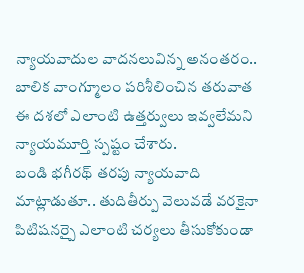న్యాయవాదుల వాదనలువిన్న అనంతరం.. బాలిక వాంగ్మూలం పరిశీలించిన తరువాత ఈ దశలో ఎలాంటి ఉత్తర్వులు ఇవ్వలేమని న్యాయమూర్తి స్పష్టం చేశారు.
బండి భగీరథ్ తరపు న్యాయవాది మాట్లాడుతూ.. తుదితీర్పు వెలువడే వరకైనా పిటిషనర్పై ఎలాంటి చర్యలు తీసుకోకుండా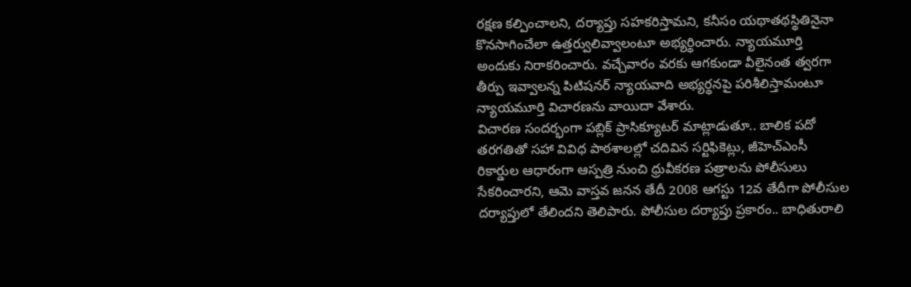రక్షణ కల్పించాలని, దర్యాప్తు సహకరిస్తామని, కనీసం యథాతథస్థితినైనా కొనసాగించేలా ఉత్తర్వులివ్వాలంటూ అభ్యర్థించారు. న్యాయమూర్తి అందుకు నిరాకరించారు. వచ్చేవారం వరకు ఆగకుండా వీలైనంత త్వరగా తీర్పు ఇవ్వాలన్న పిటిషనర్ న్యాయవాది అభ్యర్థనపై పరిశీలిస్తామంటూ న్యాయమూర్తి విచారణను వాయిదా వేశారు.
విచారణ సందర్భంగా పబ్లిక్ ప్రాసిక్యూటర్ మాట్లాడుతూ.. బాలిక పదో తరగతితో సహా వివిధ పాఠశాలల్లో చదివిన సర్టిఫికెట్లు, జీహెచ్ఎంసీ రికార్డుల ఆధారంగా ఆస్పత్రి నుంచి ధ్రువీకరణ పత్రాలను పోలీసులు సేకరించారని, ఆమె వాస్తవ జనన తేదీ 2008 ఆగస్టు 12వ తేదీగా పోలీసుల దర్యాప్తులో తేలిందని తెలిపారు. పోలీసుల దర్యాప్తు ప్రకారం.. బాధితురాలి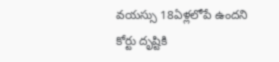వయస్సు 18ఏళ్లలోపే ఉందని కోర్టు దృష్టికి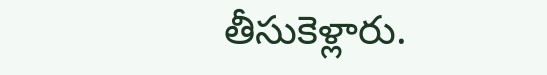తీసుకెళ్లారు.